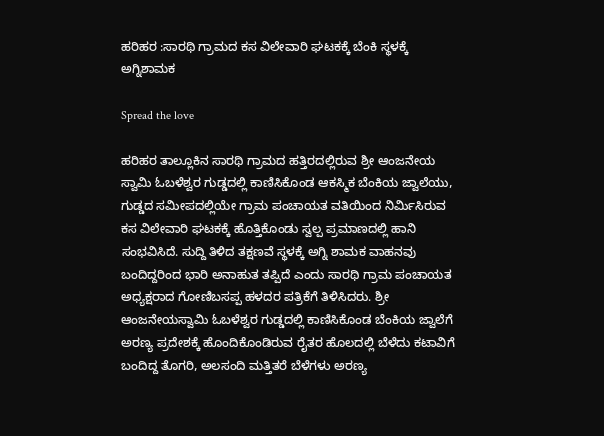ಹರಿಹರ :ಸಾರಥಿ ಗ್ರಾಮದ ಕಸ ವಿಲೇವಾರಿ ಘಟಕಕ್ಕೆ ಬೆಂಕಿ ಸ್ಥಳಕ್ಕೆ ಅಗ್ನಿಶಾಮಕ

Spread the love

ಹರಿಹರ ತಾಲ್ಲೂಕಿನ ಸಾರಥಿ ಗ್ರಾಮದ ಹತ್ತಿರದಲ್ಲಿರುವ ಶ್ರೀ ಆಂಜನೇಯ ಸ್ವಾಮಿ ಓಬಳೆಶ್ವರ ಗುಡ್ಡದಲ್ಲಿ ಕಾಣಿಸಿಕೊಂಡ ಆಕಸ್ಮಿಕ ಬೆಂಕಿಯ ಜ್ವಾಲೆಯು, ಗುಡ್ಡದ ಸಮೀಪದಲ್ಲಿಯೇ ಗ್ರಾಮ ಪಂಚಾಯತ ವತಿಯಿಂದ ನಿರ್ಮಿಸಿರುವ ಕಸ ವಿಲೇವಾರಿ ಘಟಕಕ್ಕೆ ಹೊತ್ತಿಕೊಂಡು ಸ್ವಲ್ಪ ಪ್ರಮಾಣದಲ್ಲಿ ಹಾನಿ ಸಂಭವಿಸಿದೆ. ಸುದ್ದಿ ತಿಳಿದ ತಕ್ಷಣವೆ ಸ್ಥಳಕ್ಕೆ ಅಗ್ನಿ ಶಾಮಕ ವಾಹನವು ಬಂದಿದ್ದರಿಂದ ಭಾರಿ ಅನಾಹುತ ತಪ್ಪಿದೆ ಎಂದು ಸಾರಥಿ ಗ್ರಾಮ ಪಂಚಾಯತ ಅಧ್ಯಕ್ಷರಾದ ಗೋಣಿಬಸಪ್ಪ ಹಳದರ ಪತ್ರಿಕೆಗೆ ತಿಳಿಸಿದರು. ಶ್ರೀ ಆಂಜನೇಯಸ್ವಾಮಿ ಓಬಳೆಶ್ವರ ಗುಡ್ಡದಲ್ಲಿ ಕಾಣಿಸಿಕೊಂಡ ಬೆಂಕಿಯ ಜ್ವಾಲೆಗೆ ಅರಣ್ಯ ಪ್ರದೇಶಕ್ಕೆ ಹೊಂದಿಕೊಂಡಿರುವ ರೈತರ ಹೊಲದಲ್ಲಿ ಬೆಳೆದು ಕಟಾವಿಗೆ ಬಂದಿದ್ದ ತೊಗರಿ, ಅಲಸಂದಿ ಮತ್ತಿತರೆ ಬೆಳೆಗಳು ಅರಣ್ಯ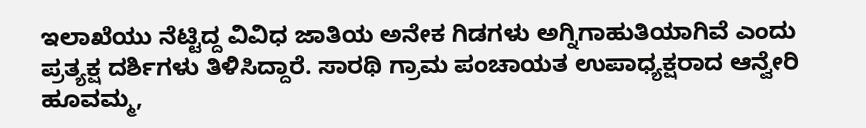ಇಲಾಖೆಯು ನೆಟ್ಟಿದ್ದ ವಿವಿಧ ಜಾತಿಯ ಅನೇಕ ಗಿಡಗಳು ಅಗ್ನಿಗಾಹುತಿಯಾಗಿವೆ ಎಂದು ಪ್ರತ್ಯಕ್ಷ ದರ್ಶಿಗಳು ತಿಳಿಸಿದ್ದಾರೆ. ಸಾರಥಿ ಗ್ರಾಮ ಪಂಚಾಯತ ಉಪಾಧ್ಯಕ್ಷರಾದ ಆನ್ವೇರಿ ಹೂವಮ್ಮ,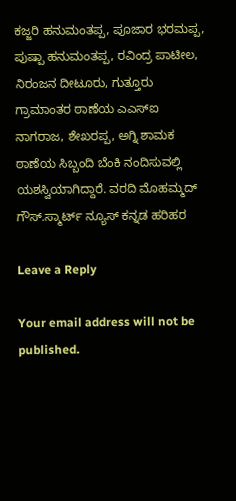ಕಜ್ಜರಿ ಹನುಮಂತಪ್ಪ, ಪೂಜಾರ ಭರಮಪ್ಪ, ಪುಷ್ಪಾ ಹನುಮಂತಪ್ಪ, ರವಿಂದ್ರ ಪಾಟೀಲ, ನಿರಂಜನ ದೀಟೂರು, ಗುತ್ತೂರು ಗ್ರಾಮಾಂತರ ಠಾಣೆಯ ಎಎಸ್‌ಐ ನಾಗರಾಜ, ಶೇಖರಪ್ಪ, ಅಗ್ನಿ ಶಾಮಕ ಠಾಣೆಯ ಸಿಬ್ಬಂದಿ ಬೆಂಕಿ ನಂದಿಸುವಲ್ಲಿ ಯಶಸ್ವಿಯಾಗಿದ್ದಾರೆ. ವರದಿ ಮೊಹಮ್ಮದ್ ಗೌಸ್.ಸ್ಮಾರ್ಟ್ ನ್ಯೂಸ್ ಕನ್ನಡ ಹರಿಹರ

Leave a Reply

Your email address will not be published.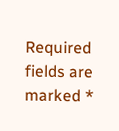Required fields are marked *